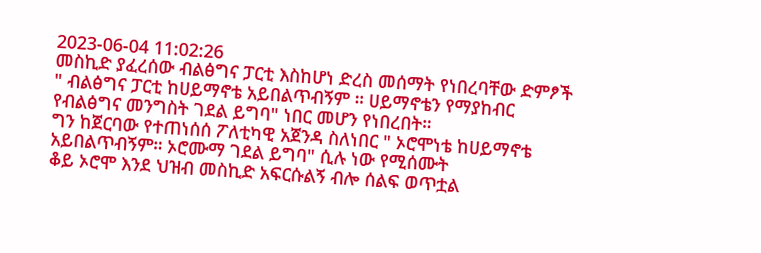2023-06-04 11:02:26
መስኪድ ያፈረሰው ብልፅግና ፓርቲ እስከሆነ ድረስ መሰማት የነበረባቸው ድምፆች " ብልፅግና ፓርቲ ከሀይማኖቴ አይበልጥብኝም ። ሀይማኖቴን የማያከብር የብልፅግና መንግስት ገደል ይግባ" ነበር መሆን የነበረበት።
ግን ከጀርባው የተጠነሰሰ ፖለቲካዊ አጀንዳ ስለነበር " ኦሮሞነቴ ከሀይማኖቴ አይበልጥብኝም። ኦሮሙማ ገደል ይግባ" ሲሉ ነው የሚሰሙት
ቆይ ኦሮሞ እንደ ህዝብ መስኪድ አፍርሱልኝ ብሎ ሰልፍ ወጥቷል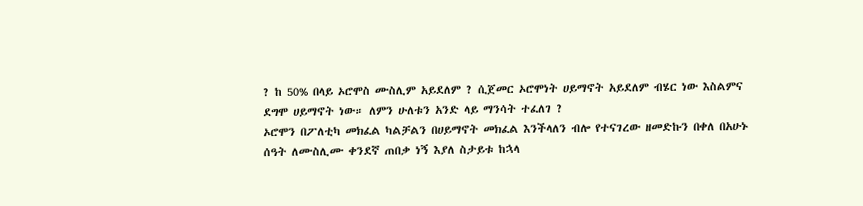? ከ 50% በላይ ኦሮሞስ ሙስሊም አይደለም ? ሲጀመር ኦሮሞነት ሀይማኖት አይደለም ብሄር ነው እስልምና ደግሞ ሀይማኖት ነው። ለምን ሁለቱን አንድ ላይ ማንሳት ተፈለገ ?
ኦሮሞን በፖለቲካ መክፈል ካልቻልን በሀይማኖት መክፈል እንችላለን ብሎ የተናገረው ዘመድኩን በቀለ በአሁኑ ሰዓት ለሙስሊሙ ቀንደኛ ጠበቃ ነኝ እያለ ስታይቱ ከኋላ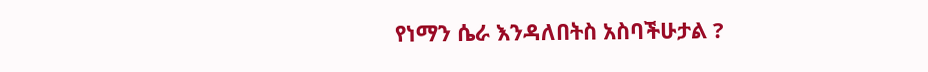የነማን ሴራ እንዳለበትስ አስባችሁታል ?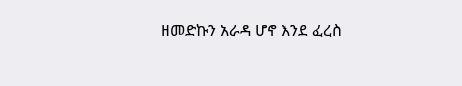ዘመድኩን አራዳ ሆኖ እንደ ፈረስ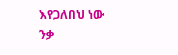እየጋለበህ ነው ንቃ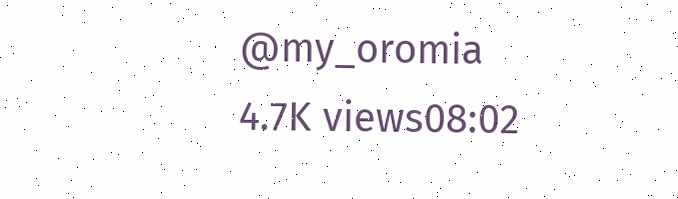@my_oromia
4.7K views08:02